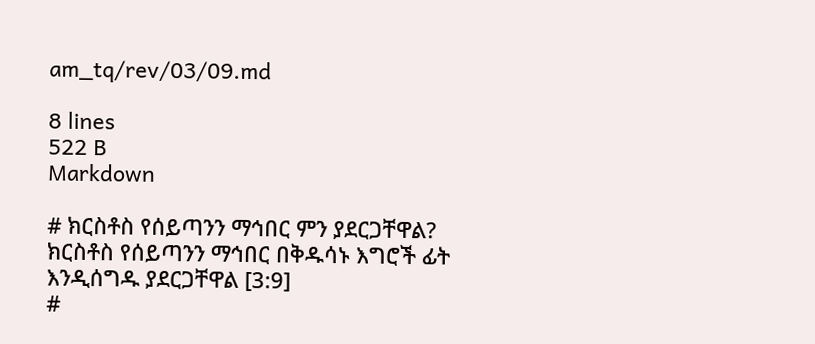am_tq/rev/03/09.md

8 lines
522 B
Markdown

# ክርስቶስ የሰይጣንን ማኅበር ምን ያደርጋቸዋል?
ክርስቶስ የሰይጣንን ማኅበር በቅዱሳኑ እግሮች ፊት እንዲሰግዱ ያደርጋቸዋል [3:9]
#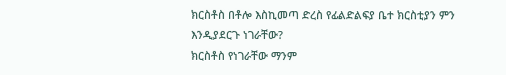ክርስቶስ በቶሎ እስኪመጣ ድረስ የፊልድልፍያ ቤተ ክርስቲያን ምን እንዲያደርጉ ነገራቸው?
ክርስቶስ የነገራቸው ማንም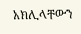አክሊላቸውን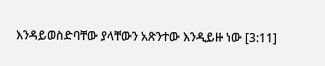እንዳይወስድባቸው ያላቸውን አጽንተው እንዲይዙ ነው [3:11]